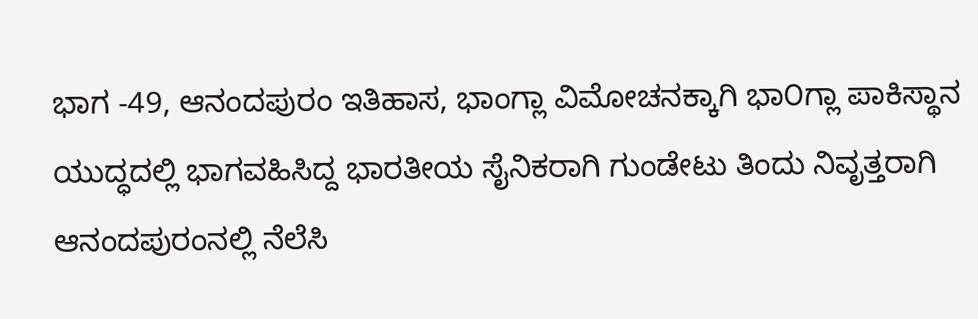ಭಾಗ -49, ಆನಂದಪುರಂ ಇತಿಹಾಸ, ಭಾಂಗ್ಲಾ ವಿಮೋಚನಕ್ಕಾಗಿ ಭಾ೦ಗ್ಲಾ ಪಾಕಿಸ್ಥಾನ ಯುದ್ಧದಲ್ಲಿ ಭಾಗವಹಿಸಿದ್ದ ಭಾರತೀಯ ಸೈನಿಕರಾಗಿ ಗುಂಡೇಟು ತಿಂದು ನಿವೃತ್ತರಾಗಿ ಆನಂದಪುರಂನಲ್ಲಿ ನೆಲೆಸಿ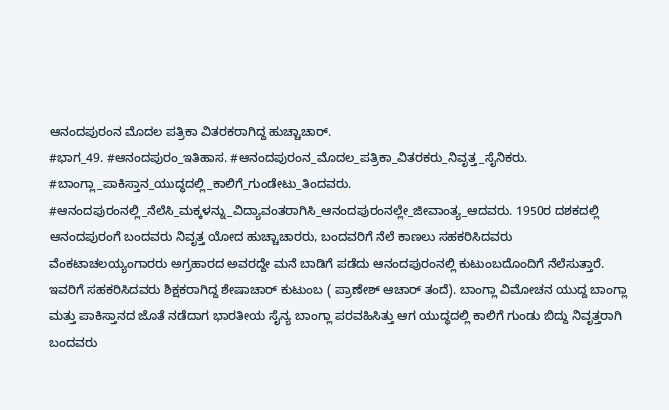ಆನಂದಪುರಂನ ಮೊದಲ ಪತ್ರಿಕಾ ವಿತರಕರಾಗಿದ್ದ ಹುಚ್ಚಾಚಾರ್.
#ಭಾಗ_49. #ಆನಂದಪುರಂ_ಇತಿಹಾಸ. #ಆನಂದಪುರಂನ_ಮೊದಲ_ಪತ್ರಿಕಾ_ವಿತರಕರು_ನಿವೃತ್ತ_ಸೈನಿಕರು. #ಬಾಂಗ್ಲಾ_ಪಾಕಿಸ್ತಾನ_ಯುದ್ಧದಲ್ಲಿ_ಕಾಲಿಗೆ_ಗುಂಡೇಟು_ತಿಂದವರು. #ಆನಂದಪುರಂನಲ್ಲಿ_ನೆಲೆಸಿ_ಮಕ್ಕಳನ್ನು_ವಿದ್ಯಾವಂತರಾಗಿಸಿ_ಆನಂದಪುರಂನಲ್ಲೇ_ಜೀವಾಂತ್ಯ_ಆದವರು. 1950ರ ದಶಕದಲ್ಲಿ ಆನಂದಪುರಂಗೆ ಬಂದವರು ನಿವೃತ್ತ ಯೋದ ಹುಚ್ಚಾಚಾರರು, ಬಂದವರಿಗೆ ನೆಲೆ ಕಾಣಲು ಸಹಕರಿಸಿದವರು ವೆಂಕಟಾಚಲಯ್ಯಂಗಾರರು ಅಗ್ರಹಾರದ ಅವರದ್ದೇ ಮನೆ ಬಾಡಿಗೆ ಪಡೆದು ಆನಂದಪುರಂನಲ್ಲಿ ಕುಟುಂಬದೊಂದಿಗೆ ನೆಲೆಸುತ್ತಾರೆ. ಇವರಿಗೆ ಸಹಕರಿಸಿದವರು ಶಿಕ್ಷಕರಾಗಿದ್ದ ಶೇಷಾಚಾರ್ ಕುಟುಂಬ ( ಪ್ರಾಣೇಶ್ ಆಚಾರ್ ತಂದೆ). ಬಾಂಗ್ಲಾ ವಿಮೋಚನ ಯುದ್ದ ಬಾಂಗ್ಲಾ ಮತ್ತು ಪಾಕಿಸ್ತಾನದ ಜೊತೆ ನಡೆದಾಗ ಭಾರತೀಯ ಸೈನ್ಯ ಬಾಂಗ್ಲಾ ಪರವಹಿಸಿತ್ತು ಆಗ ಯುದ್ಧದಲ್ಲಿ ಕಾಲಿಗೆ ಗುಂಡು ಬಿದ್ದು ನಿವೃತ್ತರಾಗಿ ಬಂದವರು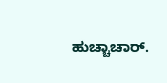ಹುಚ್ಚಾಚಾರ್.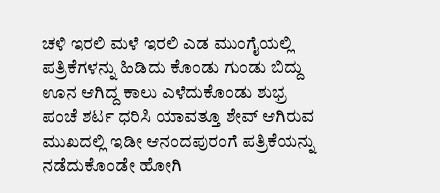ಚಳಿ ಇರಲಿ ಮಳೆ ಇರಲಿ ಎಡ ಮುಂಗೈಯಲ್ಲಿ ಪತ್ರಿಕೆಗಳನ್ನು ಹಿಡಿದು ಕೊಂಡು ಗುಂಡು ಬಿದ್ದು ಊನ ಆಗಿದ್ದ ಕಾಲು ಎಳೆದುಕೊಂಡು ಶುಭ್ರ ಪಂಚೆ ಶರ್ಟ ಧರಿಸಿ ಯಾವತ್ತೂ ಶೇವ್ ಆಗಿರುವ ಮುಖದಲ್ಲಿ ಇಡೀ ಆನಂದಪುರಂಗೆ ಪತ್ರಿಕೆಯನ್ನು ನಡೆದುಕೊಂಡೇ ಹೋಗಿ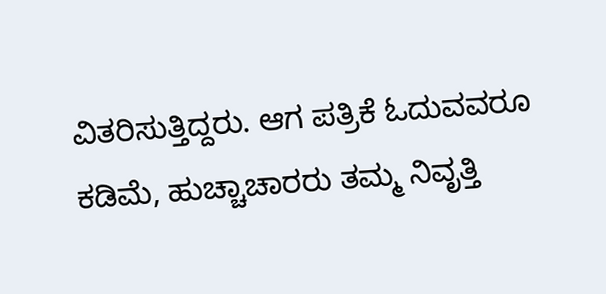ವಿತರಿಸುತ್ತಿದ್ದರು. ಆಗ ಪತ್ರಿಕೆ ಓದುವವರೂ ಕಡಿಮೆ, ಹುಚ್ಚಾಚಾರರು ತಮ್ಮ ನಿವೃತ್ತಿ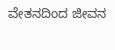ವೇತನದಿಂದ ಜೀವನ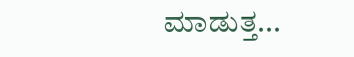ಮಾಡುತ್ತ...